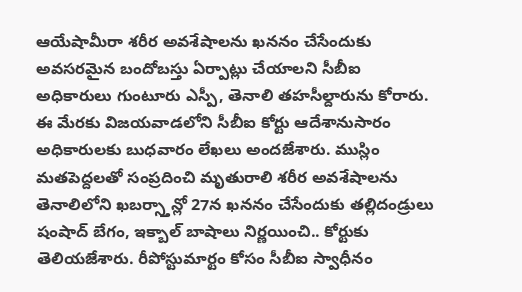ఆయేషామీరా శరీర అవశేషాలను ఖననం చేసేందుకు అవసరమైన బందోబస్తు ఏర్పాట్లు చేయాలని సీబీఐ అధికారులు గుంటూరు ఎస్పీ, తెనాలి తహసీల్దారును కోరారు. ఈ మేరకు విజయవాడలోని సీబీఐ కోర్టు ఆదేశానుసారం అధికారులకు బుధవారం లేఖలు అందజేశారు. ముస్లిం మతపెద్దలతో సంప్రదించి మృతురాలి శరీర అవశేషాలను తెనాలిలోని ఖబర్స్తాన్లో 27న ఖననం చేసేందుకు తల్లిదండ్రులు షంషాద్ బేగం, ఇక్బాల్ బాషాలు నిర్ణయించి.. కోర్టుకు తెలియజేశారు. రీపోస్టుమార్టం కోసం సీబీఐ స్వాధీనం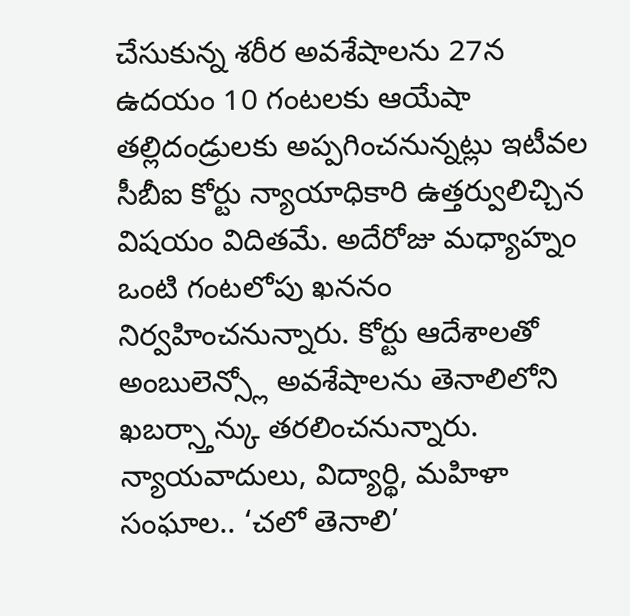చేసుకున్న శరీర అవశేషాలను 27న ఉదయం 10 గంటలకు ఆయేషా తల్లిదండ్రులకు అప్పగించనున్నట్లు ఇటీవల సీబీఐ కోర్టు న్యాయాధికారి ఉత్తర్వులిచ్చిన విషయం విదితమే. అదేరోజు మధ్యాహ్నం ఒంటి గంటలోపు ఖననం నిర్వహించనున్నారు. కోర్టు ఆదేశాలతో అంబులెన్స్లో అవశేషాలను తెనాలిలోని ఖబర్స్తాన్కు తరలించనున్నారు.
న్యాయవాదులు, విద్యార్థి, మహిళా సంఘాల.. ‘చలో తెనాలి’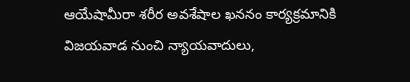ఆయేషామీరా శరీర అవశేషాల ఖననం కార్యక్రమానికి విజయవాడ నుంచి న్యాయవాదులు,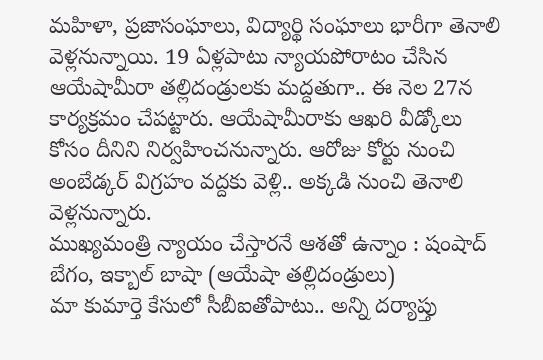మహిళా, ప్రజాసంఘాలు, విద్యార్థి సంఘాలు భారీగా తెనాలి వెళ్లనున్నాయి. 19 ఏళ్లపాటు న్యాయపోరాటం చేసిన ఆయేషామీరా తల్లిదండ్రులకు మద్దతుగా.. ఈ నెల 27న కార్యక్రమం చేపట్టారు. ఆయేషామీరాకు ఆఖరి వీడ్కోలు కోసం దీనిని నిర్వహించనున్నారు. ఆరోజు కోర్టు నుంచి అంబేడ్కర్ విగ్రహం వద్దకు వెళ్లి.. అక్కడి నుంచి తెనాలి వెళ్లనున్నారు.
ముఖ్యమంత్రి న్యాయం చేస్తారనే ఆశతో ఉన్నాం : షంషాద్ బేగం, ఇక్బాల్ బాషా (ఆయేషా తల్లిదండ్రులు)
మా కుమార్తె కేసులో సీబీఐతోపాటు.. అన్ని దర్యాప్తు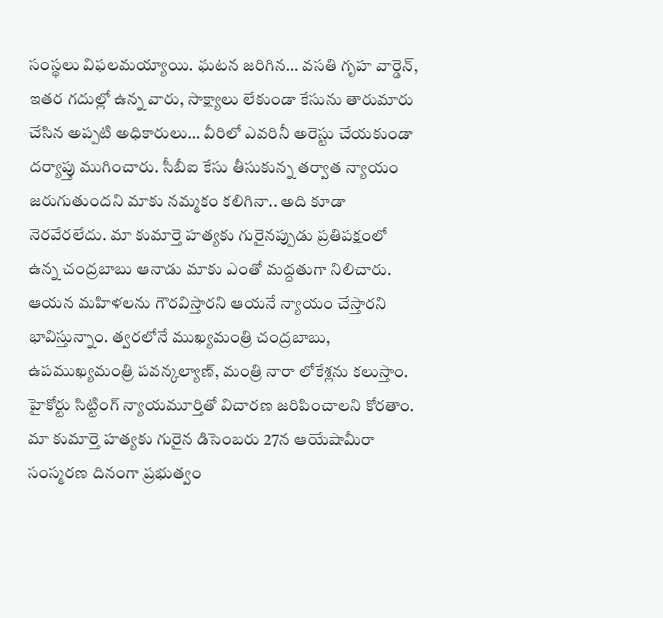సంస్థలు విఫలమయ్యాయి. ఘటన జరిగిన… వసతి గృహ వార్డెన్, ఇతర గదుల్లో ఉన్న వారు, సాక్ష్యాలు లేకుండా కేసును తారుమారు చేసిన అప్పటి అధికారులు… వీరిలో ఎవరినీ అరెస్టు చేయకుండా దర్యాప్తు ముగించారు. సీబీఐ కేసు తీసుకున్న తర్వాత న్యాయం జరుగుతుందని మాకు నమ్మకం కలిగినా.. అది కూడా నెరవేరలేదు. మా కుమార్తె హత్యకు గురైనప్పుడు ప్రతిపక్షంలో ఉన్న చంద్రబాబు ఆనాడు మాకు ఎంతో మద్దతుగా నిలిచారు. ఆయన మహిళలను గౌరవిస్తారని ఆయనే న్యాయం చేస్తారని భావిస్తున్నాం. త్వరలోనే ముఖ్యమంత్రి చంద్రబాబు, ఉపముఖ్యమంత్రి పవన్కల్యాణ్, మంత్రి నారా లోకేశ్లను కలుస్తాం. హైకోర్టు సిట్టింగ్ న్యాయమూర్తితో విచారణ జరిపించాలని కోరతాం. మా కుమార్తె హత్యకు గురైన డిసెంబరు 27న ఆయేషామీరా సంస్మరణ దినంగా ప్రభుత్వం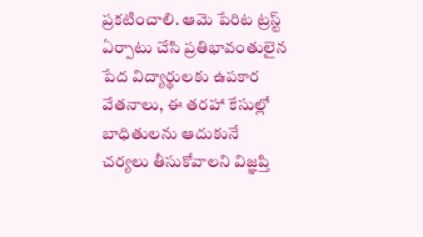ప్రకటించాలి. ఆమె పేరిట ట్రస్ట్ ఏర్పాటు చేసి ప్రతిభావంతులైన పేద విద్యార్థులకు ఉపకార వేతనాలు, ఈ తరహా కేసుల్లో బాధితులను ఆదుకునే చర్యలు తీసుకోవాలని విజ్ఞప్తి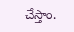చేస్తాం.